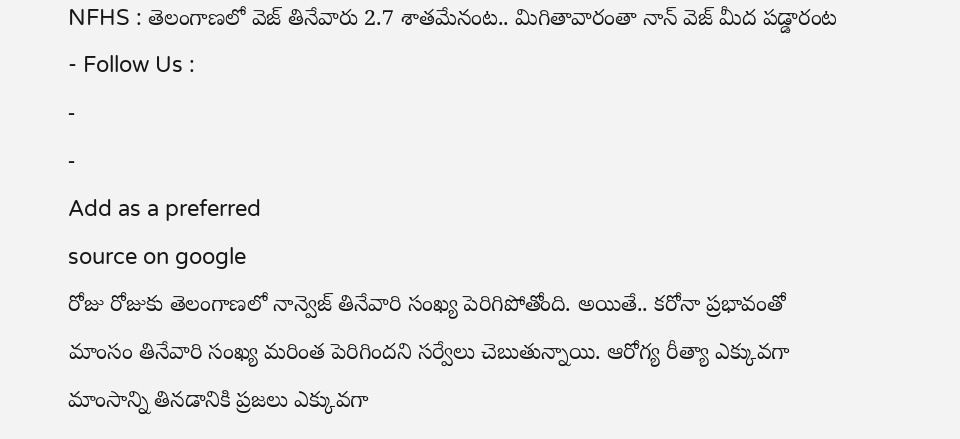NFHS : తెలంగాణలో వెజ్ తినేవారు 2.7 శాతమేనంట.. మిగితావారంతా నాన్ వెజ్ మీద పడ్డారంట
- Follow Us :
-
-
Add as a preferred
source on google
రోజు రోజుకు తెలంగాణలో నాన్వెజ్ తినేవారి సంఖ్య పెరిగిపోతోంది. అయితే.. కరోనా ప్రభావంతో మాంసం తినేవారి సంఖ్య మరింత పెరిగిందని సర్వేలు చెబుతున్నాయి. ఆరోగ్య రీత్యా ఎక్కువగా మాంసాన్ని తినడానికి ప్రజలు ఎక్కువగా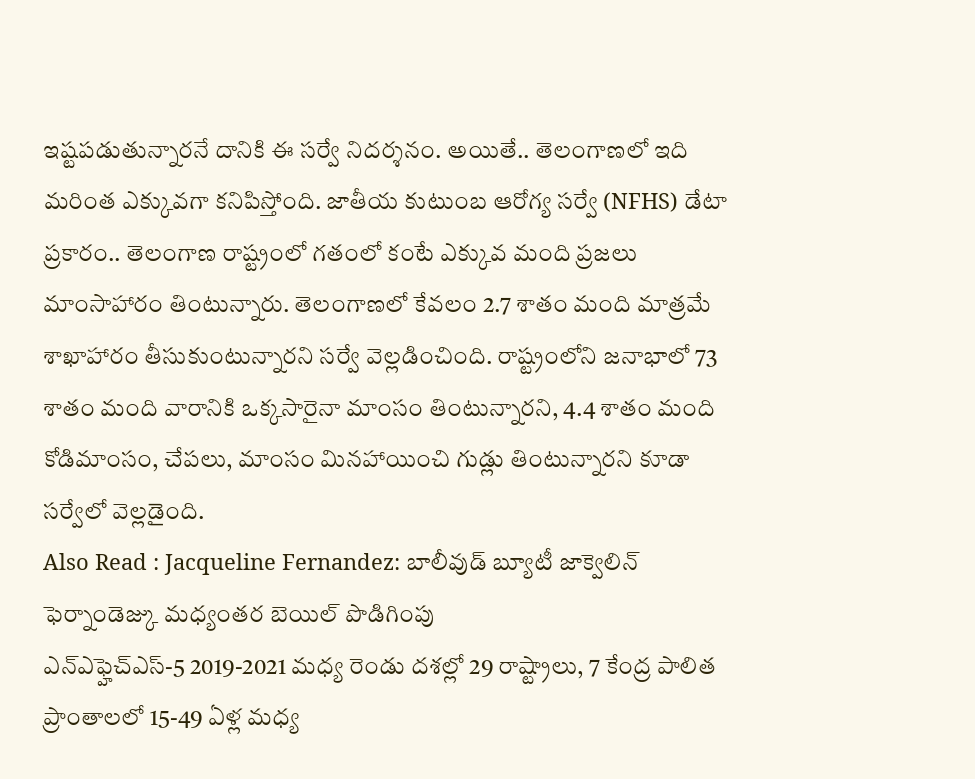ఇష్టపడుతున్నారనే దానికి ఈ సర్వే నిదర్శనం. అయితే.. తెలంగాణలో ఇది మరింత ఎక్కువగా కనిపిస్తోంది. జాతీయ కుటుంబ ఆరోగ్య సర్వే (NFHS) డేటా ప్రకారం.. తెలంగాణ రాష్ట్రంలో గతంలో కంటే ఎక్కువ మంది ప్రజలు మాంసాహారం తింటున్నారు. తెలంగాణలో కేవలం 2.7 శాతం మంది మాత్రమే శాఖాహారం తీసుకుంటున్నారని సర్వే వెల్లడించింది. రాష్ట్రంలోని జనాభాలో 73 శాతం మంది వారానికి ఒక్కసారైనా మాంసం తింటున్నారని, 4.4 శాతం మంది కోడిమాంసం, చేపలు, మాంసం మినహాయించి గుడ్లు తింటున్నారని కూడా సర్వేలో వెల్లడైంది.
Also Read : Jacqueline Fernandez: బాలీవుడ్ బ్యూటీ జాక్వెలిన్ ఫెర్నాండెజ్కు మధ్యంతర బెయిల్ పొడిగింపు
ఎన్ఎఫ్హెచ్ఎస్-5 2019-2021 మధ్య రెండు దశల్లో 29 రాష్ట్రాలు, 7 కేంద్ర పాలిత ప్రాంతాలలో 15-49 ఏళ్ల మధ్య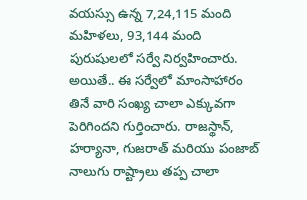వయస్సు ఉన్న 7,24,115 మంది మహిళలు, 93,144 మంది పురుషులలో సర్వే నిర్వహించారు. అయితే.. ఈ సర్వేలో మాంసాహారం తినే వారి సంఖ్య చాలా ఎక్కువగా పెరిగిందని గుర్తించారు. రాజస్థాన్, హర్యానా, గుజరాత్ మరియు పంజాబ్ నాలుగు రాష్ట్రాలు తప్ప చాలా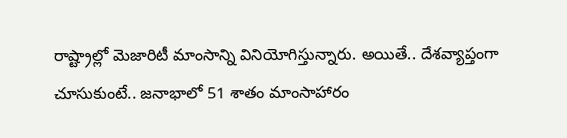రాష్ట్రాల్లో మెజారిటీ మాంసాన్ని వినియోగిస్తున్నారు. అయితే.. దేశవ్యాప్తంగా చూసుకుంటే.. జనాభాలో 51 శాతం మాంసాహారం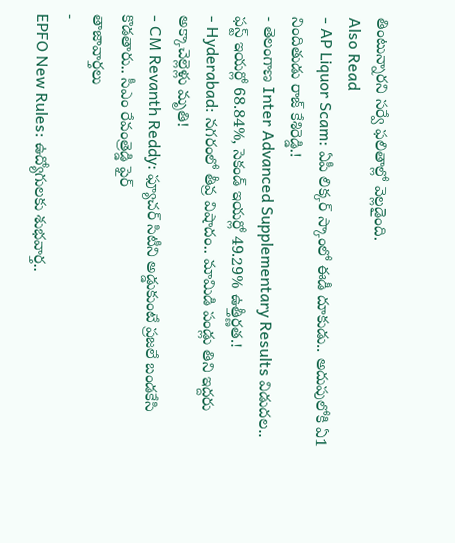తింటున్నారని సర్వే ఫలితాల్లో వెల్లడైంది.
Also Read
- AP Liquor Scam: ఏపీ లిక్కర్ స్కాంలో ఈడీ దూకుడు.. అదుపులోకి ఏ1 నిందితుడు రాజ్ కేశిరెడ్డి.!
- తెలంగాణ Inter Advanced Supplementary Results విడుదల.. ఫస్ట్ ఇయర్లో 68.84%, సెకండ్ ఇయర్లో 49.29% ఉత్తీర్ణత.!
- Hyderabad: నగరంలో తీవ్ర విషాదం.. మామిడి పండ్లు తిని ఇద్దరు అక్కాచెల్లెళ్లు మృతి!
- CM Revanth Reddy: ఫ్యూచర్ సిటీని అడ్డుకుంటే ప్రజలే బండకేసి కొడతారు.. సీఎం రేవంత్రెడ్డి ఫైర్
తాజావార్తలు
-
EPFO New Rules: ఉద్యోగులకు శుభవార్త..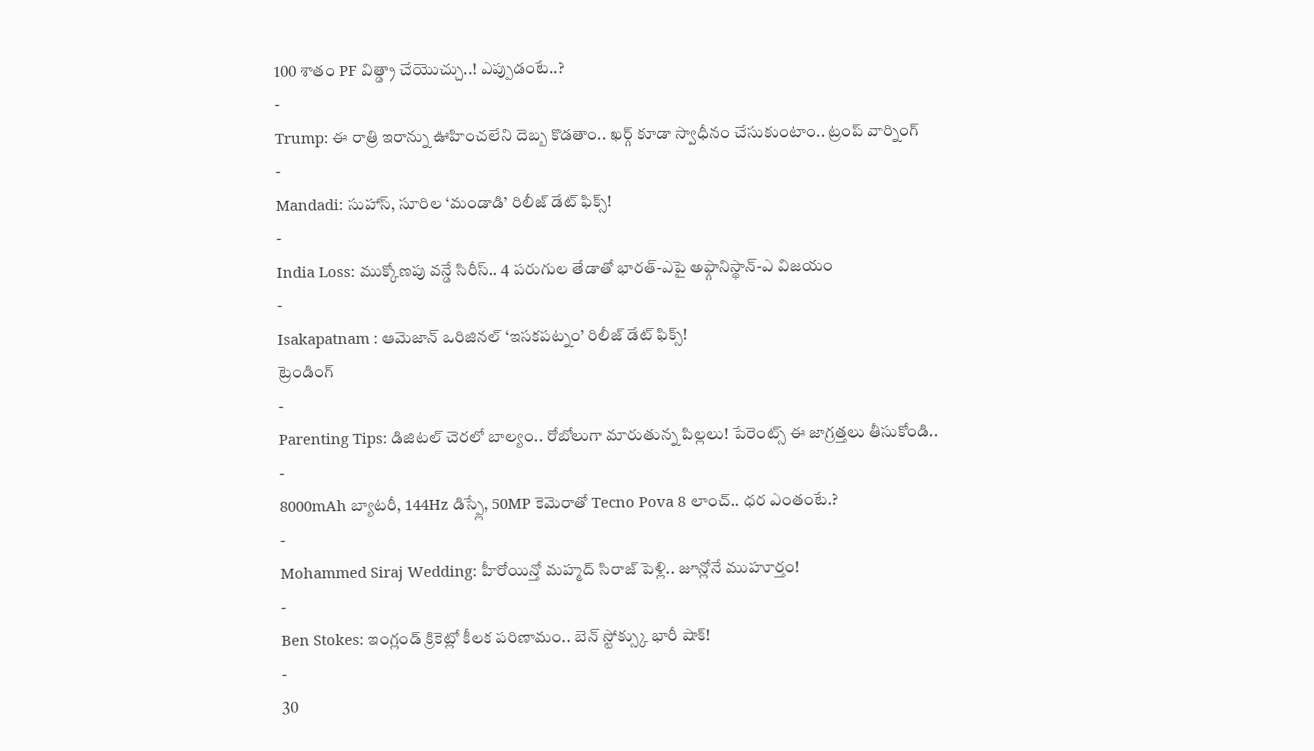100 శాతం PF విత్డ్రా చేయొచ్చు..! ఎప్పుడంటే..?
-
Trump: ఈ రాత్రి ఇరాన్ను ఊహించలేని దెబ్బ కొడతాం.. ఖర్గ్ కూడా స్వాధీనం చేసుకుంటాం.. ట్రంప్ వార్నింగ్
-
Mandadi: సుహాస్, సూరిల ‘మండాడి’ రిలీజ్ డేట్ ఫిక్స్!
-
India Loss: ముక్కోణపు వన్డే సిరీస్.. 4 పరుగుల తేడాతో భారత్-ఎపై అఫ్గానిస్థాన్-ఎ విజయం
-
Isakapatnam : ఆమెజాన్ ఒరిజినల్ ‘ఇసకపట్నం’ రిలీజ్ డేట్ ఫిక్స్!
ట్రెండింగ్
-
Parenting Tips: డిజిటల్ చెరలో బాల్యం.. రోబోలుగా మారుతున్న పిల్లలు! పేరెంట్స్ ఈ జాగ్రత్తలు తీసుకోండి..
-
8000mAh బ్యాటరీ, 144Hz డిస్ప్లే, 50MP కెమెరాతో Tecno Pova 8 లాంచ్.. ధర ఎంతంటే.?
-
Mohammed Siraj Wedding: హీరోయిన్తో మహ్మద్ సిరాజ్ పెళ్లి.. జూన్లోనే ముహూర్తం!
-
Ben Stokes: ఇంగ్లండ్ క్రికెట్లో కీలక పరిణామం.. బెన్ స్టోక్స్కు భారీ షాక్!
-
30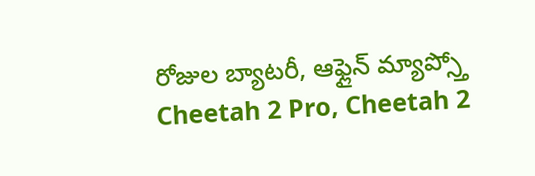రోజుల బ్యాటరీ, ఆఫ్లైన్ మ్యాప్స్తో Cheetah 2 Pro, Cheetah 2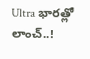Ultra భారత్లో లాంచ్..!